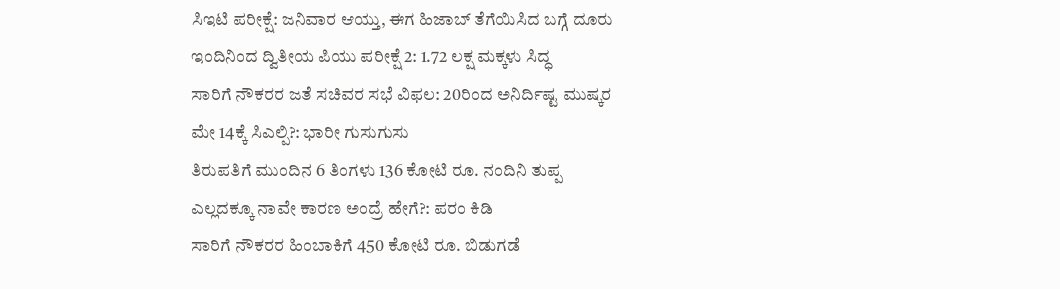ಸಿಇಟಿ ಪರೀಕ್ಷೆ: ಜನಿವಾರ ಆಯ್ತು, ಈಗ ಹಿಜಾಬ್ ತೆಗೆಯಿಸಿದ ಬಗ್ಗೆ ದೂರು
ಇಂದಿನಿಂದ ದ್ವಿತೀಯ ಪಿಯು ಪರೀಕ್ಷೆ 2: 1.72 ಲಕ್ಷ ಮಕ್ಕಳು ಸಿದ್ಧ
ಸಾರಿಗೆ ನೌಕರರ ಜತೆ ಸಚಿವರ ಸಭೆ ವಿಫಲ: 20ರಿಂದ ಅನಿರ್ದಿಷ್ಟ ಮುಷ್ಕರ
ಮೇ 14ಕ್ಕೆ ಸಿಎಲ್ಪಿ?: ಭಾರೀ ಗುಸುಗುಸು
ತಿರುಪತಿಗೆ ಮುಂದಿನ 6 ತಿಂಗಳು 136 ಕೋಟಿ ರೂ. ನಂದಿನಿ ತುಪ್ಪ
ಎಲ್ಲದಕ್ಕೂ ನಾವೇ ಕಾರಣ ಅಂದ್ರೆ ಹೇಗೆ?: ಪರಂ ಕಿಡಿ
ಸಾರಿಗೆ ನೌಕರರ ಹಿಂಬಾಕಿಗೆ 450 ಕೋಟಿ ರೂ. ಬಿಡುಗಡೆ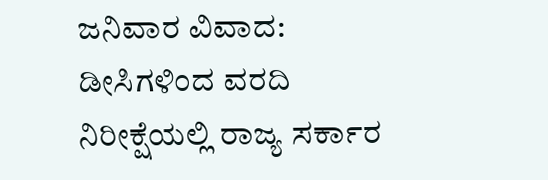ಜನಿವಾರ ವಿವಾದ: ಡೀಸಿಗಳಿಂದ ವರದಿ ನಿರೀಕ್ಷೆಯಲ್ಲಿ ರಾಜ್ಯ ಸರ್ಕಾರ